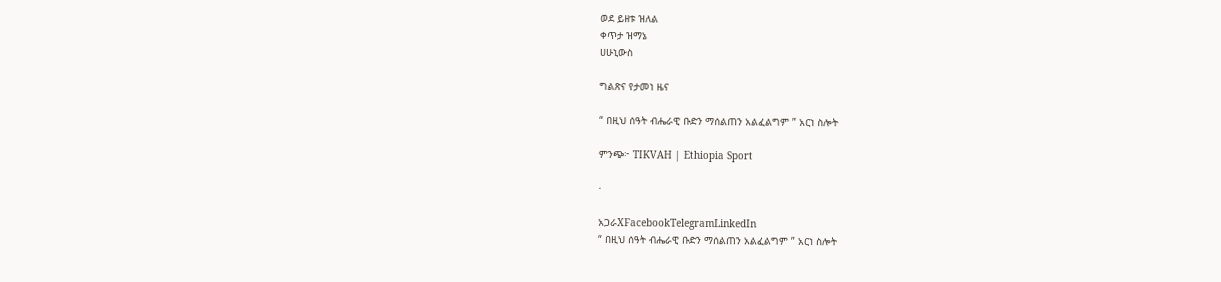ወደ ይዘቱ ዝለል
ቀጥታ ዝማኔ
ሀሁኒውስ

ግልጽና የታመነ ዜና

“ በዚህ ሰዓት ብሔራዊ ቡድን ማሰልጠን አልፈልግም ” አርነ ስሎት

ምንጭ፦ TIKVAH | Ethiopia Sport

·

አጋራXFacebookTelegramLinkedIn
“ በዚህ ሰዓት ብሔራዊ ቡድን ማሰልጠን አልፈልግም ” አርነ ስሎት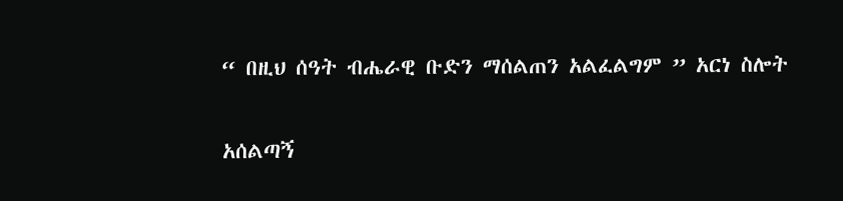“ በዚህ ሰዓት ብሔራዊ ቡድን ማሰልጠን አልፈልግም ” አርነ ስሎት

አሰልጣኝ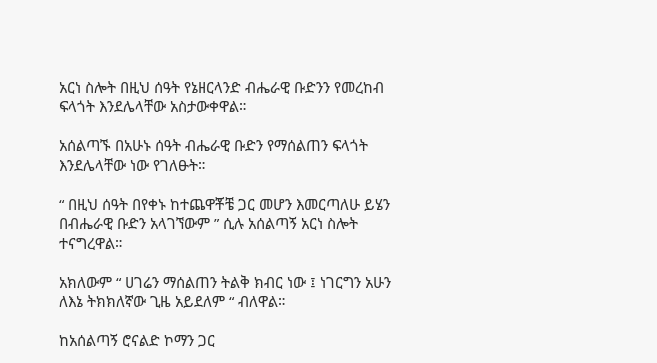አርነ ስሎት በዚህ ሰዓት የኔዘርላንድ ብሔራዊ ቡድንን የመረከብ ፍላጎት እንደሌላቸው አስታውቀዋል።

አሰልጣኙ በአሁኑ ሰዓት ብሔራዊ ቡድን የማሰልጠን ፍላጎት እንደሌላቸው ነው የገለፁት።

“ በዚህ ሰዓት በየቀኑ ከተጨዋቾቼ ጋር መሆን እመርጣለሁ ይሄን በብሔራዊ ቡድን አላገኘውም ” ሲሉ አሰልጣኝ አርነ ስሎት ተናግረዋል።

አክለውም “ ሀገሬን ማሰልጠን ትልቅ ክብር ነው ፤ ነገርግን አሁን ለእኔ ትክክለኛው ጊዜ አይደለም “ ብለዋል።

ከአሰልጣኝ ሮናልድ ኮማን ጋር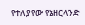የተለያየው የኔዘርላንድ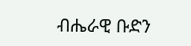ብሔራዊ ቡድን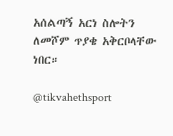አሰልጣኝ አርነ ስሎትን ለመሾም ጥያቄ አቅርቦላቸው ነበር።

@tikvahethsport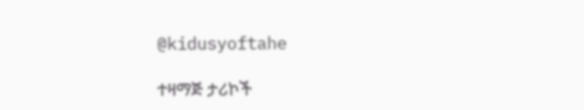@kidusyoftahe

ተዛማጅ ታሪኮች